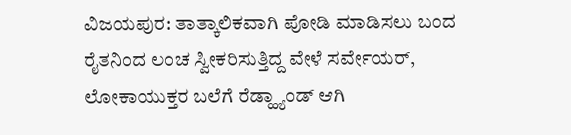ವಿಜಯಪುರ: ತಾತ್ಕಾಲಿಕವಾಗಿ ಪೋಡಿ ಮಾಡಿಸಲು ಬಂದ ರೈತನಿಂದ ಲಂಚ ಸ್ವೀಕರಿಸುತ್ತಿದ್ದ ವೇಳೆ ಸರ್ವೇಯರ್, ಲೋಕಾಯುಕ್ತರ ಬಲೆಗೆ ರೆಡ್ಹ್ಯಾಂಡ್ ಆಗಿ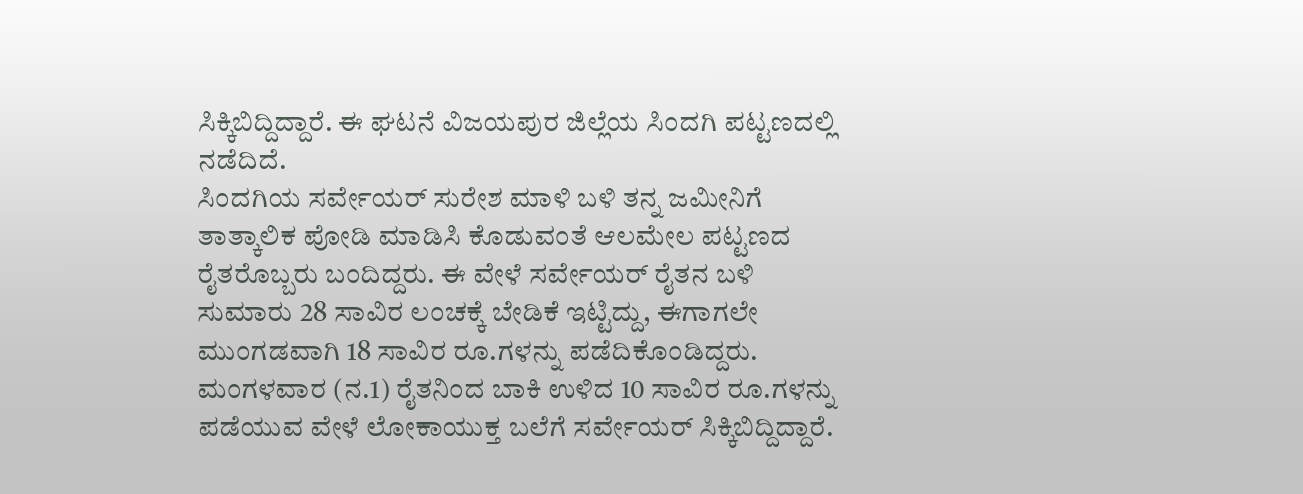ಸಿಕ್ಕಿಬಿದ್ದಿದ್ದಾರೆ. ಈ ಘಟನೆ ವಿಜಯಪುರ ಜಿಲ್ಲೆಯ ಸಿಂದಗಿ ಪಟ್ಟಣದಲ್ಲಿ ನಡೆದಿದೆ.
ಸಿಂದಗಿಯ ಸರ್ವೇಯರ್ ಸುರೇಶ ಮಾಳಿ ಬಳಿ ತನ್ನ ಜಮೀನಿಗೆ ತಾತ್ಕಾಲಿಕ ಪೋಡಿ ಮಾಡಿಸಿ ಕೊಡುವಂತೆ ಆಲಮೇಲ ಪಟ್ಟಣದ ರೈತರೊಬ್ಬರು ಬಂದಿದ್ದರು. ಈ ವೇಳೆ ಸರ್ವೇಯರ್ ರೈತನ ಬಳಿ ಸುಮಾರು 28 ಸಾವಿರ ಲಂಚಕ್ಕೆ ಬೇಡಿಕೆ ಇಟ್ಟಿದ್ದು, ಈಗಾಗಲೇ ಮುಂಗಡವಾಗಿ 18 ಸಾವಿರ ರೂ.ಗಳನ್ನು ಪಡೆದಿಕೊಂಡಿದ್ದರು. ಮಂಗಳವಾರ (ನ.1) ರೈತನಿಂದ ಬಾಕಿ ಉಳಿದ 10 ಸಾವಿರ ರೂ.ಗಳನ್ನು ಪಡೆಯುವ ವೇಳೆ ಲೋಕಾಯುಕ್ತ ಬಲೆಗೆ ಸರ್ವೇಯರ್ ಸಿಕ್ಕಿಬಿದ್ದಿದ್ದಾರೆ.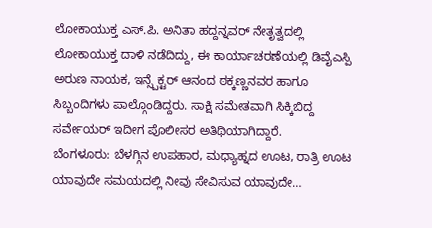ಲೋಕಾಯುಕ್ತ ಎಸ್.ಪಿ. ಅನಿತಾ ಹದ್ದನ್ನವರ್ ನೇತೃತ್ವದಲ್ಲಿ ಲೋಕಾಯುಕ್ತ ದಾಳಿ ನಡೆದಿದ್ದು, ಈ ಕಾರ್ಯಾಚರಣೆಯಲ್ಲಿ ಡಿವೈಎಸ್ಪಿ ಅರುಣ ನಾಯಕ, ಇನ್ಸ್ಪೆಕ್ಟರ್ ಆನಂದ ಠಕ್ಕಣ್ಣನವರ ಹಾಗೂ ಸಿಬ್ಬಂದಿಗಳು ಪಾಲ್ಗೊಂಡಿದ್ದರು. ಸಾಕ್ಷಿ ಸಮೇತವಾಗಿ ಸಿಕ್ಕಿಬಿದ್ದ ಸರ್ವೇಯರ್ ಇದೀಗ ಪೊಲೀಸರ ಅತಿಥಿಯಾಗಿದ್ದಾರೆ.
ಬೆಂಗಳೂರು: ಬೆಳಗ್ಗಿನ ಉಪಹಾರ, ಮಧ್ಯಾಹ್ನದ ಊಟ, ರಾತ್ರಿ ಊಟ ಯಾವುದೇ ಸಮಯದಲ್ಲಿ ನೀವು ಸೇವಿಸುವ ಯಾವುದೇ…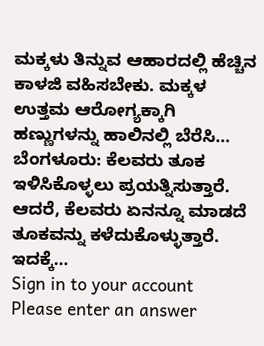ಮಕ್ಕಳು ತಿನ್ನುವ ಆಹಾರದಲ್ಲಿ ಹೆಚ್ಚಿನ ಕಾಳಜಿ ವಹಿಸಬೇಕು. ಮಕ್ಕಳ ಉತ್ತಮ ಆರೋಗ್ಯಕ್ಕಾಗಿ ಹಣ್ಣುಗಳನ್ನು ಹಾಲಿನಲ್ಲಿ ಬೆರೆಸಿ…
ಬೆಂಗಳೂರು: ಕೆಲವರು ತೂಕ ಇಳಿಸಿಕೊಳ್ಳಲು ಪ್ರಯತ್ನಿಸುತ್ತಾರೆ. ಆದರೆ, ಕೆಲವರು ಏನನ್ನೂ ಮಾಡದೆ ತೂಕವನ್ನು ಕಳೆದುಕೊಳ್ಳುತ್ತಾರೆ. ಇದಕ್ಕೆ…
Sign in to your account
Please enter an answer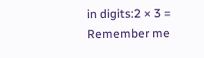in digits:2 × 3 =
Remember me